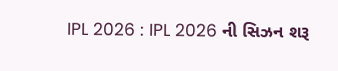IPL 2026 : IPL 2026 ની સિઝન શરૂ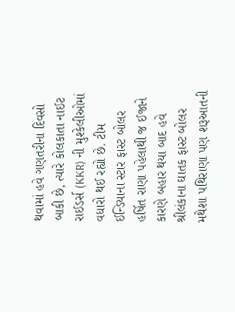થવામાં હવે ગણતરીના દિવસો બાકી છે, ત્યારે કોલકાતા નાઈટ રાઈડર્સ (KKR) ની મુશ્કેલીઓમાં વધારો થઈ રહ્યો છે. ટીમ ઈન્ડિયાના સ્ટાર ફાસ્ટ બોલર હર્ષિત રાણા પહેલાથી જ ઈજાને કારણે બહાર થયા બાદ હવે શ્રીલંકાના ઘાતક ફાસ્ટ બોલર મથેશા પથિરાણા પણ શરૂઆતની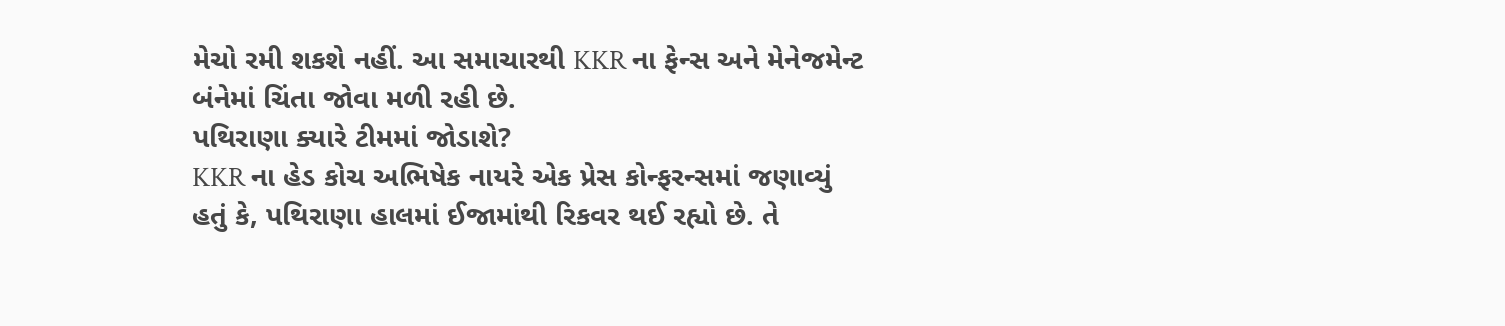મેચો રમી શકશે નહીં. આ સમાચારથી KKR ના ફેન્સ અને મેનેજમેન્ટ બંનેમાં ચિંતા જોવા મળી રહી છે.
પથિરાણા ક્યારે ટીમમાં જોડાશે?
KKR ના હેડ કોચ અભિષેક નાયરે એક પ્રેસ કોન્ફરન્સમાં જણાવ્યું હતું કે, પથિરાણા હાલમાં ઈજામાંથી રિકવર થઈ રહ્યો છે. તે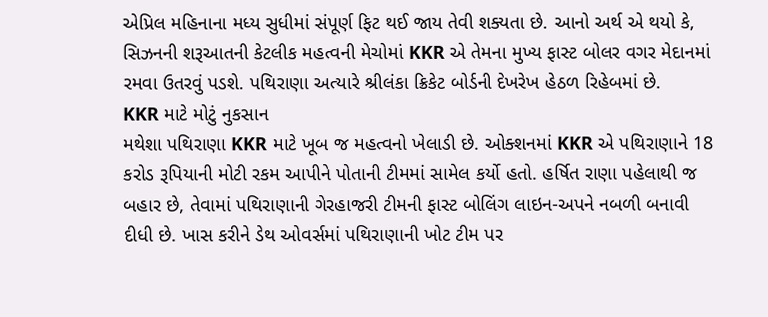એપ્રિલ મહિનાના મધ્ય સુધીમાં સંપૂર્ણ ફિટ થઈ જાય તેવી શક્યતા છે. આનો અર્થ એ થયો કે, સિઝનની શરૂઆતની કેટલીક મહત્વની મેચોમાં KKR એ તેમના મુખ્ય ફાસ્ટ બોલર વગર મેદાનમાં રમવા ઉતરવું પડશે. પથિરાણા અત્યારે શ્રીલંકા ક્રિકેટ બોર્ડની દેખરેખ હેઠળ રિહેબમાં છે.
KKR માટે મોટું નુકસાન
મથેશા પથિરાણા KKR માટે ખૂબ જ મહત્વનો ખેલાડી છે. ઓક્શનમાં KKR એ પથિરાણાને 18 કરોડ રૂપિયાની મોટી રકમ આપીને પોતાની ટીમમાં સામેલ કર્યો હતો. હર્ષિત રાણા પહેલાથી જ બહાર છે, તેવામાં પથિરાણાની ગેરહાજરી ટીમની ફાસ્ટ બોલિંગ લાઇન-અપને નબળી બનાવી દીધી છે. ખાસ કરીને ડેથ ઓવર્સમાં પથિરાણાની ખોટ ટીમ પર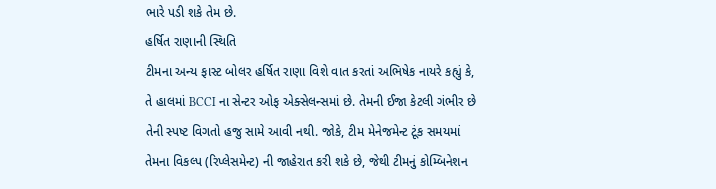ભારે પડી શકે તેમ છે.
હર્ષિત રાણાની સ્થિતિ
ટીમના અન્ય ફાસ્ટ બોલર હર્ષિત રાણા વિશે વાત કરતાં અભિષેક નાયરે કહ્યું કે, તે હાલમાં BCCI ના સેન્ટર ઓફ એક્સેલન્સમાં છે. તેમની ઈજા કેટલી ગંભીર છે તેની સ્પષ્ટ વિગતો હજુ સામે આવી નથી. જોકે, ટીમ મેનેજમેન્ટ ટૂંક સમયમાં તેમના વિકલ્પ (રિપ્લેસમેન્ટ) ની જાહેરાત કરી શકે છે, જેથી ટીમનું કોમ્બિનેશન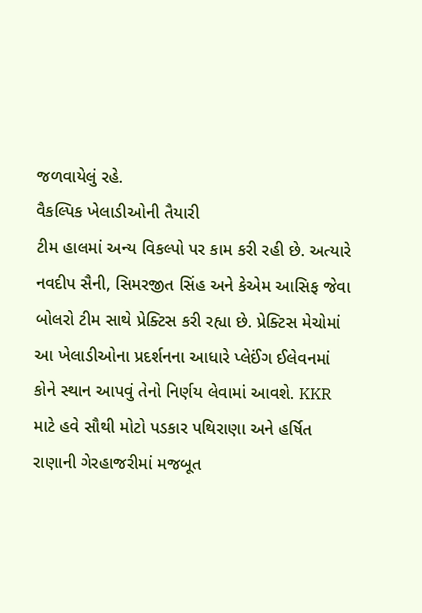જળવાયેલું રહે.
વૈકલ્પિક ખેલાડીઓની તૈયારી
ટીમ હાલમાં અન્ય વિકલ્પો પર કામ કરી રહી છે. અત્યારે નવદીપ સૈની, સિમરજીત સિંહ અને કેએમ આસિફ જેવા બોલરો ટીમ સાથે પ્રેક્ટિસ કરી રહ્યા છે. પ્રેક્ટિસ મેચોમાં આ ખેલાડીઓના પ્રદર્શનના આધારે પ્લેઈંગ ઈલેવનમાં કોને સ્થાન આપવું તેનો નિર્ણય લેવામાં આવશે. KKR માટે હવે સૌથી મોટો પડકાર પથિરાણા અને હર્ષિત રાણાની ગેરહાજરીમાં મજબૂત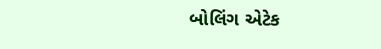બોલિંગ એટેક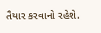તૈયાર કરવાનો રહેશે.